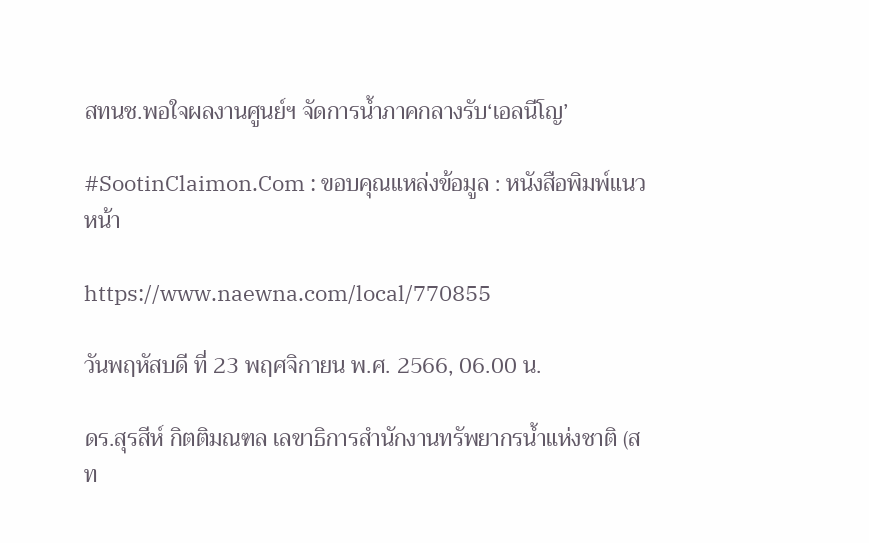สทนช.พอใจผลงานศูนย์ฯ จัดการน้ำภาคกลางรับ‘เอลนีโญ’

#SootinClaimon.Com : ขอบคุณแหล่งข้อมูล : หนังสือพิมพ์แนวหน้า

https://www.naewna.com/local/770855

วันพฤหัสบดี ที่ 23 พฤศจิกายน พ.ศ. 2566, 06.00 น.

ดร.สุรสีห์ กิตติมณฑล เลขาธิการสำนักงานทรัพยากรน้ำแห่งชาติ (สท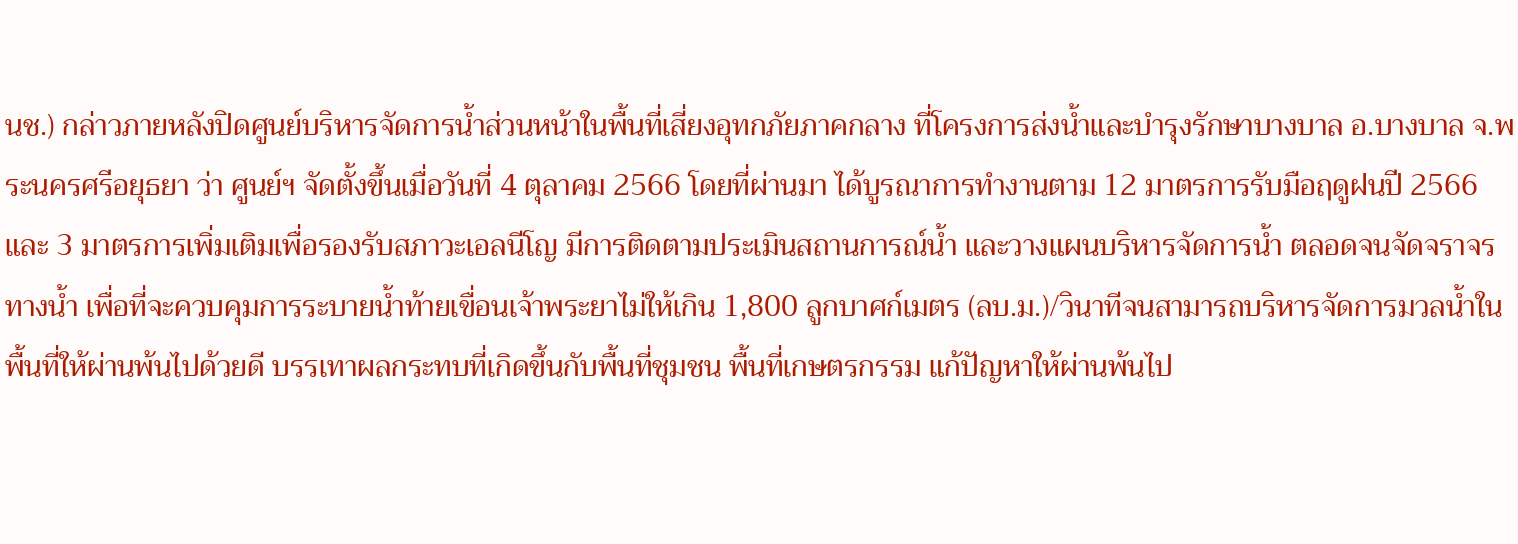นช.) กล่าวภายหลังปิดศูนย์บริหารจัดการน้ำส่วนหน้าในพื้นที่เสี่ยงอุทกภัยภาคกลาง ที่โครงการส่งน้ำและบำรุงรักษาบางบาล อ.บางบาล จ.พระนครศรีอยุธยา ว่า ศูนย์ฯ จัดตั้งขึ้นเมื่อวันที่ 4 ตุลาคม 2566 โดยที่ผ่านมา ได้บูรณาการทำงานตาม 12 มาตรการรับมือฤดูฝนปี 2566 และ 3 มาตรการเพิ่มเติมเพื่อรองรับสภาวะเอลนีโญ มีการติดตามประเมินสถานการณ์น้ำ และวางแผนบริหารจัดการน้ำ ตลอดจนจัดจราจรทางน้ำ เพื่อที่จะควบคุมการระบายน้ำท้ายเขื่อนเจ้าพระยาไม่ให้เกิน 1,800 ลูกบาศก์เมตร (ลบ.ม.)/วินาทีจนสามารถบริหารจัดการมวลน้ำในพื้นที่ให้ผ่านพ้นไปด้วยดี บรรเทาผลกระทบที่เกิดขึ้นกับพื้นที่ชุมชน พื้นที่เกษตรกรรม แก้ปัญหาให้ผ่านพ้นไป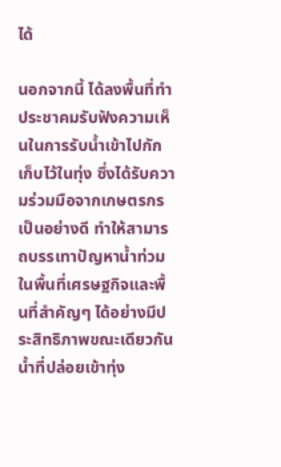ได้

นอกจากนี้ ได้ลงพื้นที่ทำประชาคมรับฟังความเห็นในการรับน้ำเข้าไปกักเก็บไว้ในทุ่ง ซึ่งได้รับความร่วมมือจากเกษตรกรเป็นอย่างดี ทำให้สามารถบรรเทาปัญหาน้ำท่วมในพื้นที่เศรษฐกิจและพื้นที่สำคัญๆ ได้อย่างมีประสิทธิภาพขณะเดียวกัน น้ำที่ปล่อยเข้าทุ่ง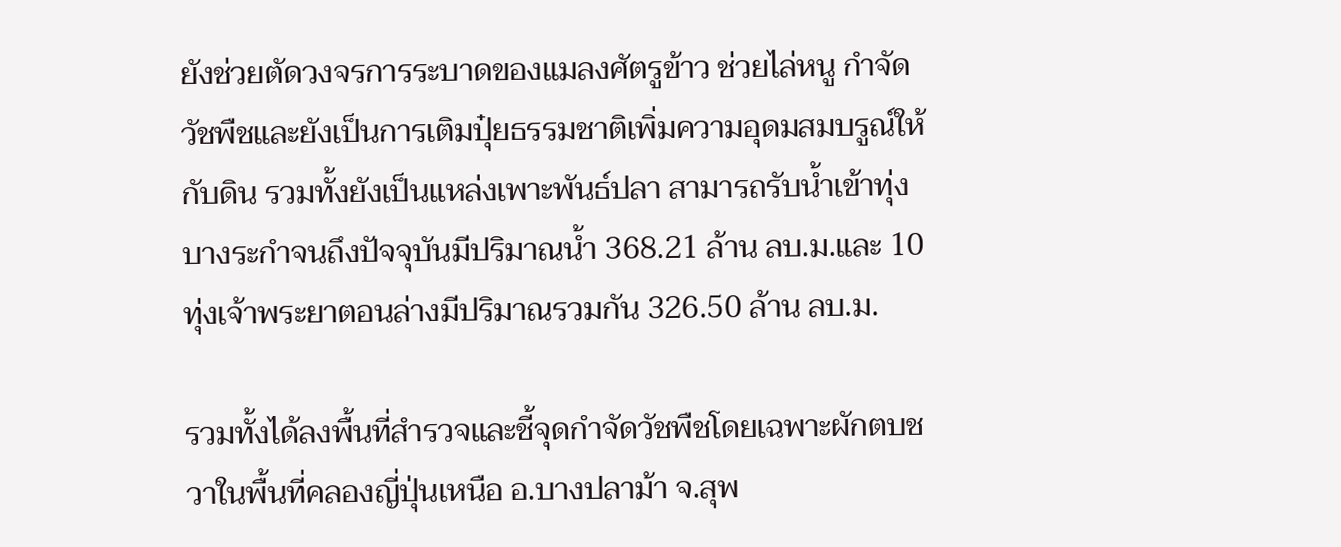ยังช่วยตัดวงจรการระบาดของแมลงศัตรูข้าว ช่วยไล่หนู กำจัดวัชพืชและยังเป็นการเติมปุ๋ยธรรมชาติเพิ่มความอุดมสมบรูณ์ให้กับดิน รวมทั้งยังเป็นแหล่งเพาะพันธ์ปลา สามารถรับน้ำเข้าทุ่งบางระกำจนถึงปัจจุบันมีปริมาณน้ำ 368.21 ล้าน ลบ.ม.และ 10 ทุ่งเจ้าพระยาตอนล่างมีปริมาณรวมกัน 326.50 ล้าน ลบ.ม.

รวมทั้งได้ลงพื้นที่สำรวจและชี้จุดกำจัดวัชพืชโดยเฉพาะผักตบชวาในพื้นที่คลองญี่ปุ่นเหนือ อ.บางปลาม้า จ.สุพ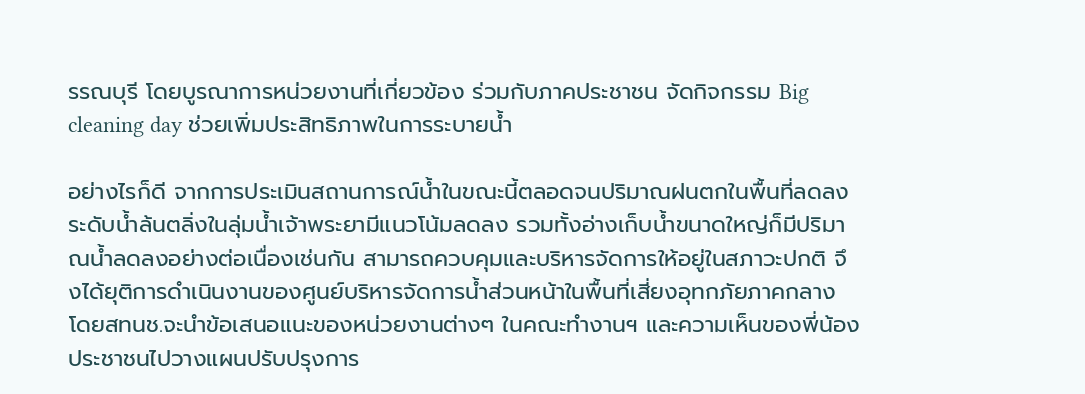รรณบุรี โดยบูรณาการหน่วยงานที่เกี่ยวข้อง ร่วมกับภาคประชาชน จัดกิจกรรม Big cleaning day ช่วยเพิ่มประสิทธิภาพในการระบายน้ำ

อย่างไรก็ดี จากการประเมินสถานการณ์น้ำในขณะนี้ตลอดจนปริมาณฝนตกในพื้นที่ลดลง ระดับน้ำล้นตลิ่งในลุ่มน้ำเจ้าพระยามีแนวโน้มลดลง รวมทั้งอ่างเก็บน้ำขนาดใหญ่ก็มีปริมาณน้ำลดลงอย่างต่อเนื่องเช่นกัน สามารถควบคุมและบริหารจัดการให้อยู่ในสภาวะปกติ จึงได้ยุติการดำเนินงานของศูนย์บริหารจัดการน้ำส่วนหน้าในพื้นที่เสี่ยงอุทกภัยภาคกลาง โดยสทนช.จะนำข้อเสนอแนะของหน่วยงานต่างๆ ในคณะทำงานฯ และความเห็นของพี่น้องประชาชนไปวางแผนปรับปรุงการ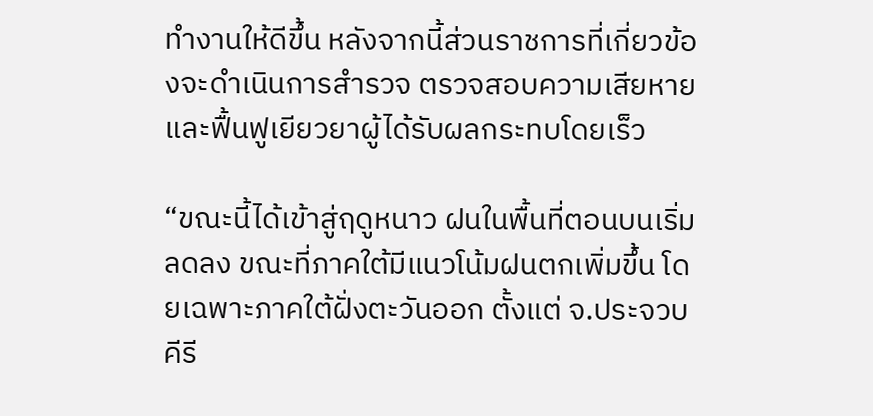ทำงานให้ดีขึ้น หลังจากนี้ส่วนราชการที่เกี่ยวข้องจะดำเนินการสำรวจ ตรวจสอบความเสียหาย และฟื้นฟูเยียวยาผู้ได้รับผลกระทบโดยเร็ว

“ขณะนี้ได้เข้าสู่ฤดูหนาว ฝนในพื้นที่ตอนบนเริ่มลดลง ขณะที่ภาคใต้มีแนวโน้มฝนตกเพิ่มขึ้น โดยเฉพาะภาคใต้ฝั่งตะวันออก ตั้งแต่ จ.ประจวบคีรี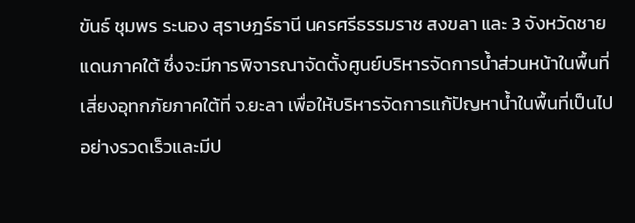ขันธ์ ชุมพร ระนอง สุราษฎร์ธานี นครศรีธรรมราช สงขลา และ 3 จังหวัดชายแดนภาคใต้ ซึ่งจะมีการพิจารณาจัดตั้งศูนย์บริหารจัดการน้ำส่วนหน้าในพื้นที่เสี่ยงอุทกภัยภาคใต้ที่ จ.ยะลา เพื่อให้บริหารจัดการแก้ปัญหาน้ำในพื้นที่เป็นไปอย่างรวดเร็วและมีป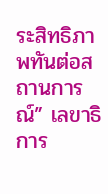ระสิทธิภาพทันต่อสถานการณ์” เลขาธิการ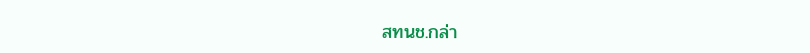สทนช.กล่า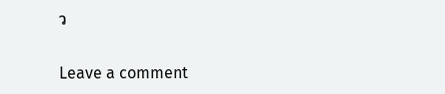ว

Leave a comment